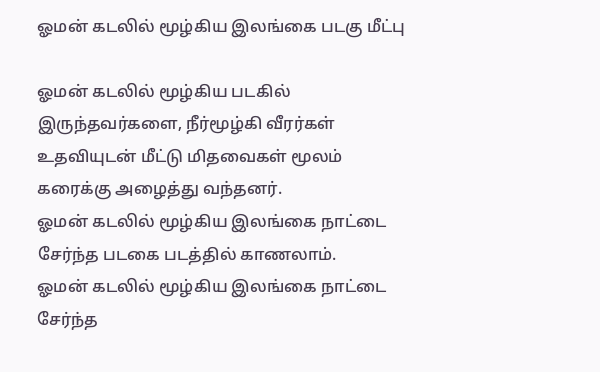ஓமன் கடலில் மூழ்கிய இலங்கை படகு மீட்பு

ஓமன் கடலில் மூழ்கிய படகில் இருந்தவர்களை, நீர்மூழ்கி வீரர்கள் உதவியுடன் மீட்டு மிதவைகள் மூலம் கரைக்கு அழைத்து வந்தனர்.
ஓமன் கடலில் மூழ்கிய இலங்கை நாட்டை சேர்ந்த படகை படத்தில் காணலாம்.
ஓமன் கடலில் மூழ்கிய இலங்கை நாட்டை சேர்ந்த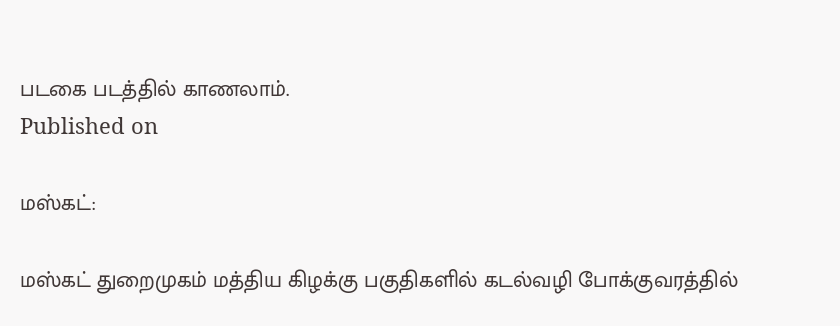படகை படத்தில் காணலாம்.
Published on

மஸ்கட்:

மஸ்கட் துறைமுகம் மத்திய கிழக்கு பகுதிகளில் கடல்வழி போக்குவரத்தில்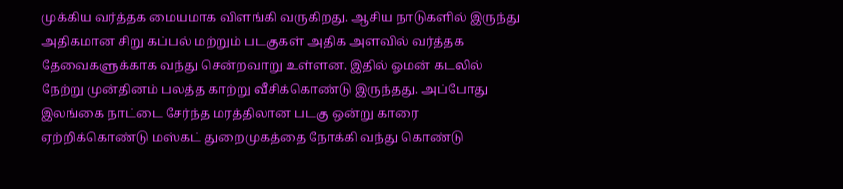முக்கிய வர்த்தக மையமாக விளங்கி வருகிறது. ஆசிய நாடுகளில் இருந்து அதிகமான சிறு கப்பல் மற்றும் படகுகள் அதிக அளவில் வர்த்தக தேவைகளுக்காக வந்து சென்றவாறு உள்ளன. இதில் ஓமன் கடலில் நேற்று முன்தினம் பலத்த காற்று வீசிக்கொண்டு இருந்தது. அப்போது இலங்கை நாட்டை சேர்ந்த மரத்திலான படகு ஒன்று காரை ஏற்றிக்கொண்டு மஸ்கட் துறைமுகத்தை நோக்கி வந்து கொண்டு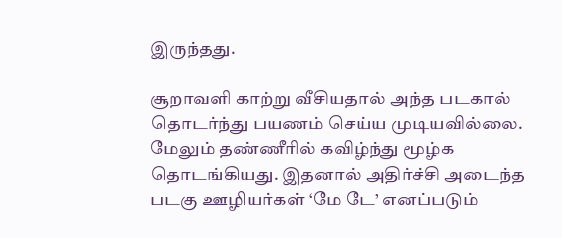இருந்தது.

சூறாவளி காற்று வீசியதால் அந்த படகால் தொடர்ந்து பயணம் செய்ய முடியவில்லை. மேலும் தண்ணீரில் கவிழ்ந்து மூழ்க தொடங்கியது. இதனால் அதிர்ச்சி அடைந்த படகு ஊழியர்கள் ‘மே டே’ எனப்படும்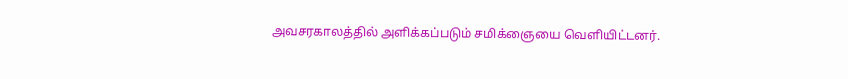அவசரகாலத்தில் அளிக்கப்படும் சமிக்ஞையை வெளியிட்டனர்.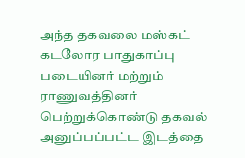அந்த தகவலை மஸ்கட் கடலோர பாதுகாப்பு படையினர் மற்றும் ராணுவத்தினர் பெற்றுக்கொண்டு தகவல் அனுப்பப்பட்ட இடத்தை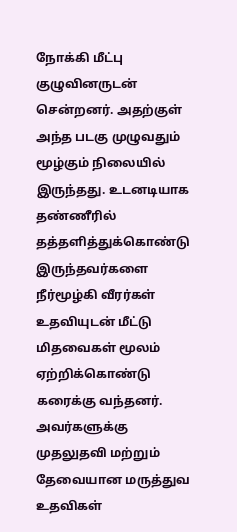நோக்கி மீட்பு குழுவினருடன் சென்றனர். அதற்குள் அந்த படகு முழுவதும் மூழ்கும் நிலையில் இருந்தது. உடனடியாக தண்ணீரில் தத்தளித்துக்கொண்டு இருந்தவர்களை நீர்மூழ்கி வீரர்கள் உதவியுடன் மீட்டு மிதவைகள் மூலம் ஏற்றிக்கொண்டு கரைக்கு வந்தனர். அவர்களுக்கு முதலுதவி மற்றும் தேவையான மருத்துவ உதவிகள்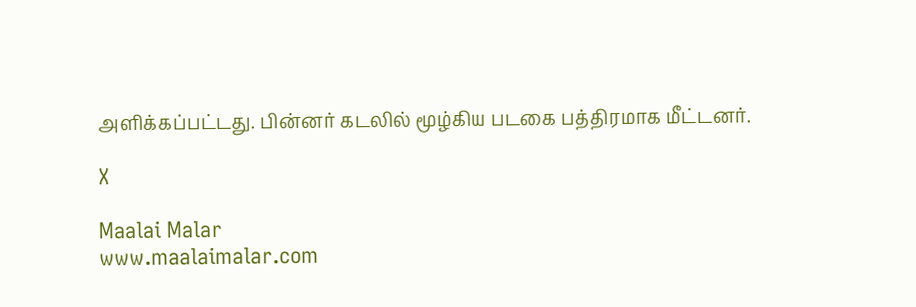அளிக்கப்பட்டது. பின்னர் கடலில் மூழ்கிய படகை பத்திரமாக மீட்டனர்.

X

Maalai Malar
www.maalaimalar.com